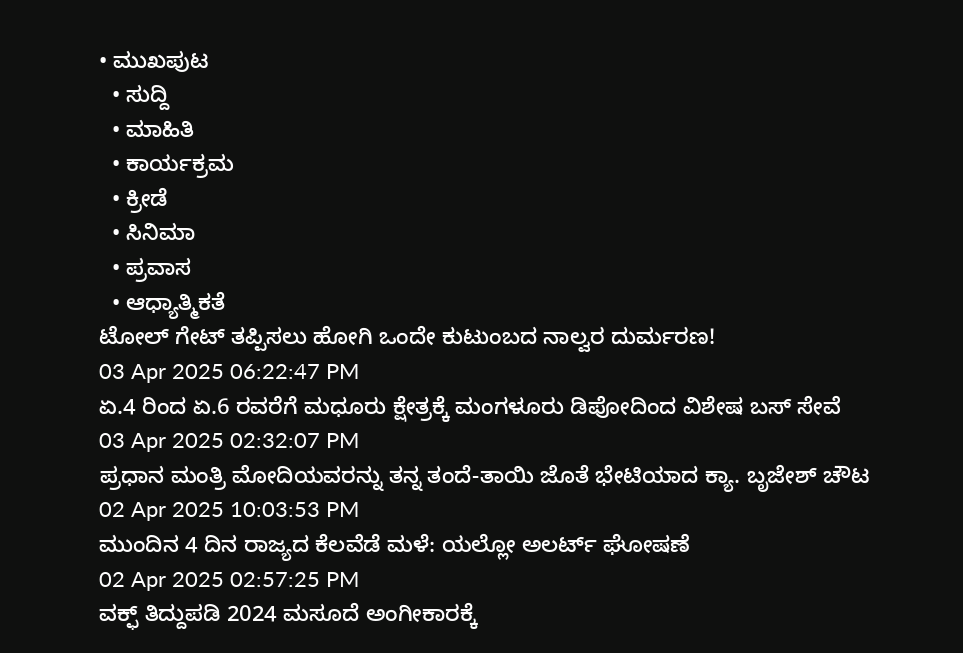• ಮುಖಪುಟ
  • ಸುದ್ದಿ
  • ಮಾಹಿತಿ
  • ಕಾರ್ಯಕ್ರಮ
  • ಕ್ರೀಡೆ
  • ಸಿನಿಮಾ
  • ಪ್ರವಾಸ
  • ಆಧ್ಯಾತ್ಮಿಕತೆ
ಟೋಲ್ ಗೇಟ್ ತಪ್ಪಿಸಲು ಹೋಗಿ ಒಂದೇ ಕುಟುಂಬದ ನಾಲ್ವರ ದುರ್ಮರಣ!
03 Apr 2025 06:22:47 PM
ಏ.4 ರಿಂದ ಏ.6 ರವರೆಗೆ ಮಧೂರು ಕ್ಷೇತ್ರಕ್ಕೆ ಮಂಗಳೂರು ಡಿಪೋದಿಂದ ವಿಶೇಷ ಬಸ್ ಸೇವೆ
03 Apr 2025 02:32:07 PM
ಪ್ರಧಾನ ಮಂತ್ರಿ ಮೋದಿಯವರನ್ನು ತನ್ನ ತಂದೆ-ತಾಯಿ ಜೊತೆ ಭೇಟಿಯಾದ ಕ್ಯಾ. ಬೃಜೇಶ್ ಚೌಟ
02 Apr 2025 10:03:53 PM
ಮುಂದಿನ 4 ದಿನ ರಾಜ್ಯದ ಕೆಲವೆಡೆ ಮಳೆ: ಯಲ್ಲೋ ಅಲರ್ಟ್ ಘೋಷಣೆ
02 Apr 2025 02:57:25 PM
ವಕ್ಫ್ ತಿದ್ದುಪಡಿ 2024 ಮಸೂದೆ ಅಂಗೀಕಾರಕ್ಕೆ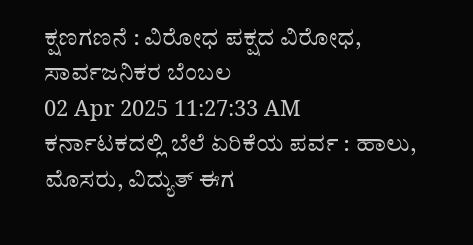ಕ್ಷಣಗಣನೆ : ವಿರೋಧ ಪಕ್ಷದ ವಿರೋಧ, ಸಾರ್ವಜನಿಕರ ಬೆಂಬಲ
02 Apr 2025 11:27:33 AM
ಕರ್ನಾಟಕದಲ್ಲಿ ಬೆಲೆ ಏರಿಕೆಯ ಪರ್ವ : ಹಾಲು, ಮೊಸರು, ವಿದ್ಯುತ್ ಈಗ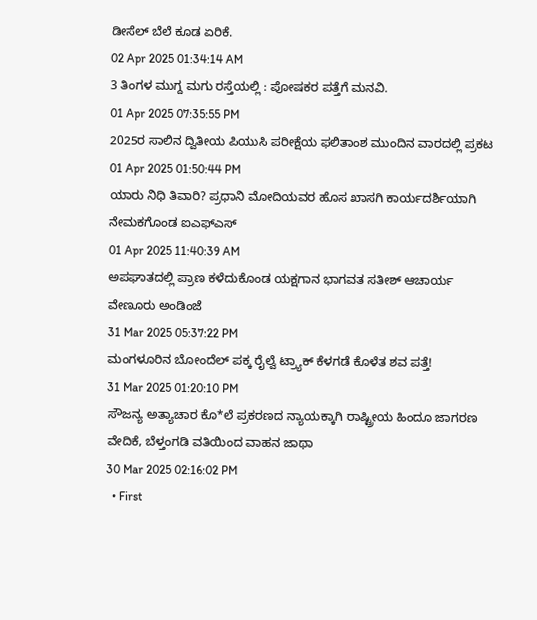ಡೀಸೆಲ್ ಬೆಲೆ ಕೂಡ ಏರಿಕೆ.
02 Apr 2025 01:34:14 AM
3 ತಿಂಗಳ ಮುಗ್ದ ಮಗು ರಸ್ತೆಯಲ್ಲಿ : ಪೋಷಕರ ಪತ್ತೆಗೆ ಮನವಿ.
01 Apr 2025 07:35:55 PM
2025ರ ಸಾಲಿನ ದ್ವಿತೀಯ ಪಿಯುಸಿ ಪರೀಕ್ಷೆಯ ಫಲಿತಾಂಶ ಮುಂದಿನ ವಾರದಲ್ಲಿ ಪ್ರಕಟ
01 Apr 2025 01:50:44 PM
ಯಾರು ನಿಧಿ ತಿವಾರಿ? ಪ್ರಧಾನಿ ಮೋದಿಯವರ ಹೊಸ ಖಾಸಗಿ ಕಾರ್ಯದರ್ಶಿಯಾಗಿ ನೇಮಕಗೊಂಡ ಐಎಫ್‌ಎಸ್
01 Apr 2025 11:40:39 AM
ಅಪಘಾತದಲ್ಲಿ ಪ್ರಾಣ ಕಳೆದುಕೊಂಡ ಯಕ್ಷಗಾನ ಭಾಗವತ ಸತೀಶ್ ಆಚಾರ್ಯ ವೇಣೂರು ಅಂಡಿಂಜೆ
31 Mar 2025 05:37:22 PM
ಮಂಗಳೂರಿನ ಬೋಂದೆಲ್ ಪಕ್ಕ ರೈಲ್ವೆ ಟ್ರ್ಯಾಕ್ ಕೆಳಗಡೆ ಕೊಳೆತ ಶವ ಪತ್ತೆ!
31 Mar 2025 01:20:10 PM
ಸೌಜನ್ಯ ಅತ್ಯಾಚಾರ ಕೊ*ಲೆ ಪ್ರಕರಣದ ನ್ಯಾಯಕ್ಕಾಗಿ ರಾಷ್ಟ್ರೀಯ ಹಿಂದೂ ಜಾಗರಣ ವೇದಿಕೆ, ಬೆಳ್ತಂಗಡಿ ವತಿಯಿಂದ ವಾಹನ ಜಾಥಾ
30 Mar 2025 02:16:02 PM
  • First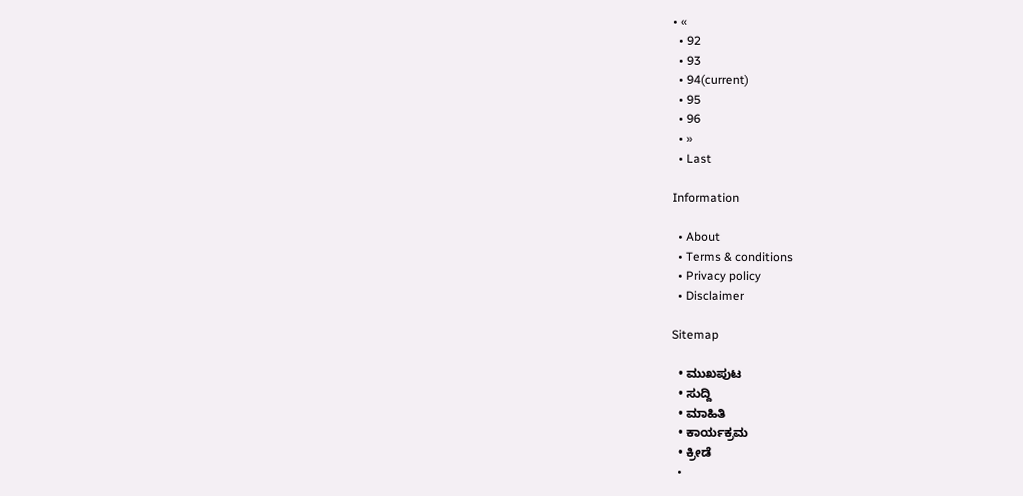• «
  • 92
  • 93
  • 94(current)
  • 95
  • 96
  • »
  • Last

Information

  • About
  • Terms & conditions
  • Privacy policy
  • Disclaimer

Sitemap

  • ಮುಖಪುಟ
  • ಸುದ್ದಿ
  • ಮಾಹಿತಿ
  • ಕಾರ್ಯಕ್ರಮ
  • ಕ್ರೀಡೆ
  •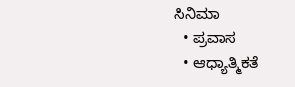ಸಿನಿಮಾ
  • ಪ್ರವಾಸ
  • ಆಧ್ಯಾತ್ಮಿಕತೆ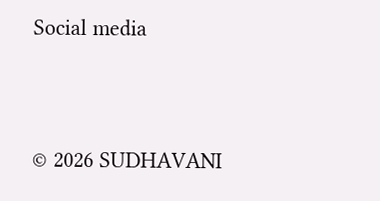Social media


© 2026 SUDHAVANI